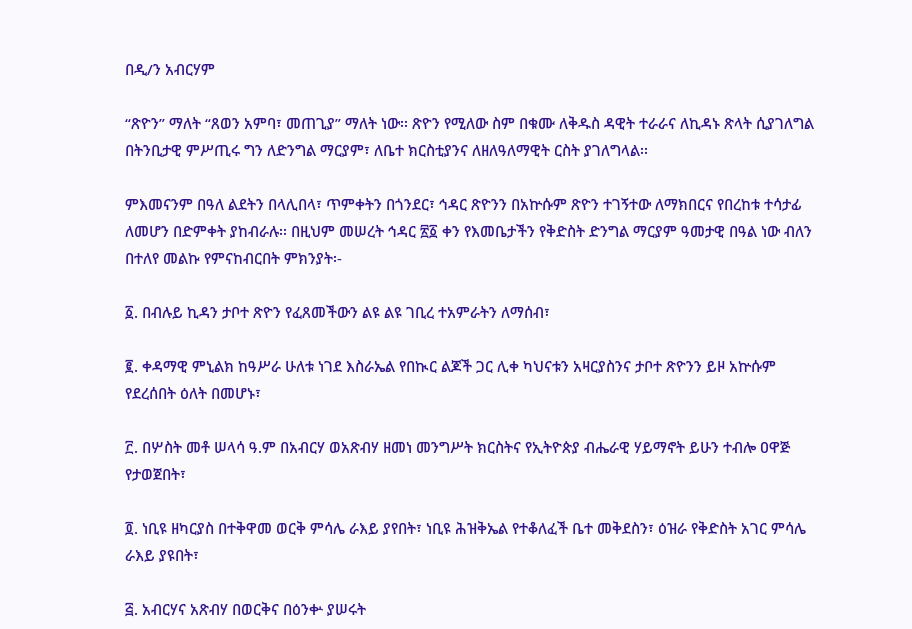በዲ/ን አብርሃም

“ጽዮን” ማለት “ጸወን አምባ፣ መጠጊያ” ማለት ነው፡፡ ጽዮን የሚለው ስም በቁሙ ለቅዱስ ዳዊት ተራራና ለኪዳኑ ጽላት ሲያገለግል በትንቢታዊ ምሥጢሩ ግን ለድንግል ማርያም፣ ለቤተ ክርስቲያንና ለዘለዓለማዊት ርስት ያገለግላል፡፡

ምእመናንም በዓለ ልደትን በላሊበላ፣ ጥምቀትን በጎንደር፣ ኅዳር ጽዮንን በአኵሱም ጽዮን ተገኝተው ለማክበርና የበረከቱ ተሳታፊ ለመሆን በድምቀት ያከብራሉ፡፡ በዚህም መሠረት ኅዳር ፳፩ ቀን የእመቤታችን የቅድስት ድንግል ማርያም ዓመታዊ በዓል ነው ብለን በተለየ መልኩ የምናከብርበት ምክንያት፡-

፩. በብሉይ ኪዳን ታቦተ ጽዮን የፈጸመችውን ልዩ ልዩ ገቢረ ተአምራትን ለማሰብ፣

፪. ቀዳማዊ ምኒልክ ከዓሥራ ሁለቱ ነገደ እስራኤል የበኲር ልጆች ጋር ሊቀ ካህናቱን አዛርያስንና ታቦተ ጽዮንን ይዞ አኵሱም የደረሰበት ዕለት በመሆኑ፣

፫. በሦስት መቶ ሠላሳ ዓ.ም በአብርሃ ወአጽብሃ ዘመነ መንግሥት ክርስትና የኢትዮጵያ ብሔራዊ ሃይማኖት ይሁን ተብሎ ዐዋጅ የታወጀበት፣

፬. ነቢዩ ዘካርያስ በተቅዋመ ወርቅ ምሳሌ ራእይ ያየበት፣ ነቢዩ ሕዝቅኤል የተቆለፈች ቤተ መቅደስን፣ ዕዝራ የቅድስት አገር ምሳሌ ራእይ ያዩበት፣

፭. አብርሃና አጽብሃ በወርቅና በዕንቍ ያሠሩት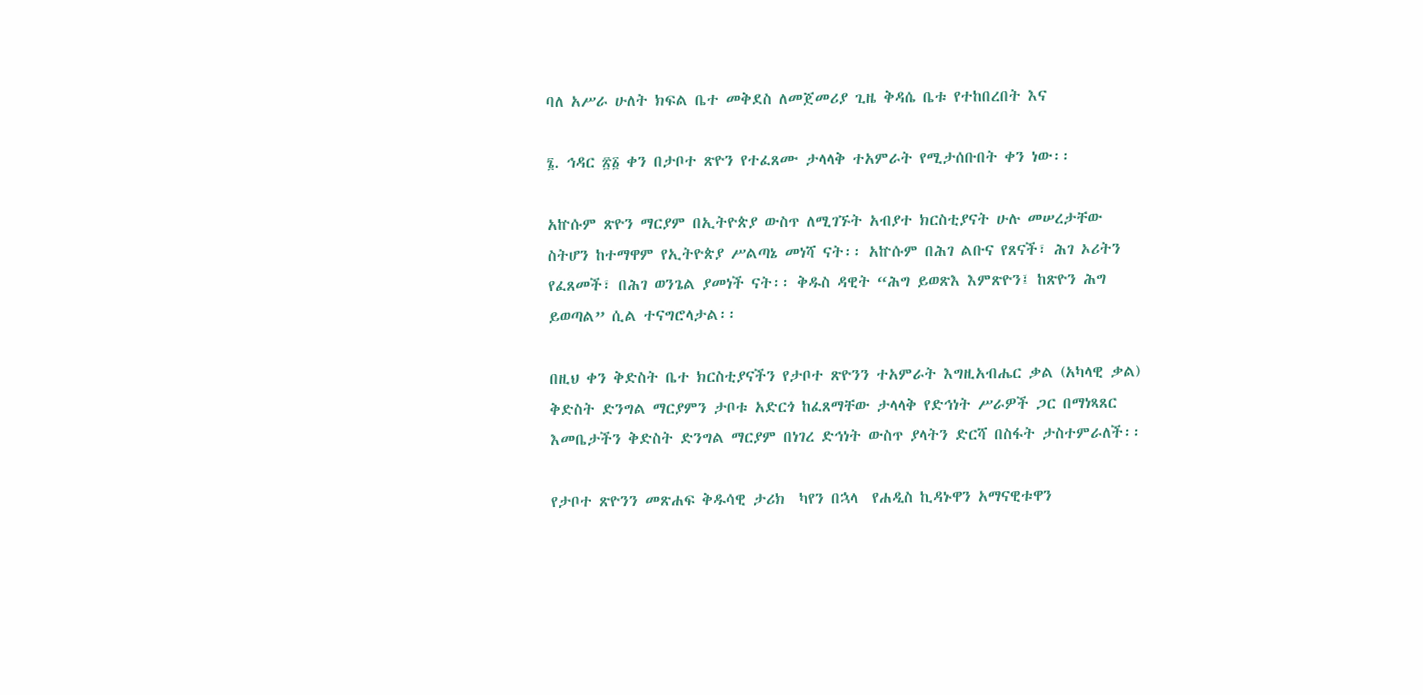ባለ አሥራ ሁለት ክፍል ቤተ መቅደስ ለመጀመሪያ ጊዜ ቅዳሴ ቤቱ የተከበረበት እና

፮. ኅዳር ፳፩ ቀን በታቦተ ጽዮን የተፈጸሙ ታላላቅ ተአምራት የሚታሰቡበት ቀን ነው፡፡

አኵሱም ጽዮን ማርያም በኢትዮጵያ ውስጥ ለሚገኙት አብያተ ክርስቲያናት ሁሉ መሠረታቸው ስትሆን ከተማዋም የኢትዮጵያ ሥልጣኔ መነሻ ናት፡፡ አኵሱም በሕገ ልቡና የጸናች፣ ሕገ ኦሪትን የፈጸመች፣ በሕገ ወንጌል ያመነች ናት፡፡ ቅዱስ ዳዊት “ሕግ ይወጽእ እምጽዮን፤ ከጽዮን ሕግ ይወጣል” ሲል ተናግሮላታል፡፡

በዚህ ቀን ቅድስት ቤተ ክርስቲያናችን የታቦተ ጽዮንን ተአምራት እግዚአብሔር ቃል (አካላዊ ቃል) ቅድስት ድንግል ማርያምን ታቦቱ አድርጎ ከፈጸማቸው ታላላቅ የድኅነት ሥራዎች ጋር በማነጻጸር እመቤታችን ቅድስት ድንግል ማርያም በነገረ ድኅነት ውስጥ ያላትን ድርሻ በስፋት ታስተምራለች፡፡

የታቦተ ጽዮንን መጽሐፍ ቅዱሳዊ ታሪክ  ካየን በኋላ  የሐዲስ ኪዳኑዋን አማናዊቱዋን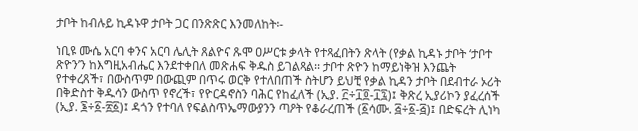ታቦት ከብሉይ ኪዳኑዋ ታቦት ጋር በንጽጽር እንመለከት፡-

ነቢዩ ሙሴ አርባ ቀንና አርባ ሌሊት ጸልዮና ጹሞ ዐሥርቱ ቃላት የተጻፈበትን ጽላት (የቃል ኪዳኑ ታቦት ‘ታቦተ ጽዮን’ን ከእግዚአብሔር እንደተቀበለ መጽሐፍ ቅዱስ ይገልጻል፡፡ ታቦተ ጽዮን ከማይነቅዝ እንጨት የተቀረጸች፣ በውስጥም በውጪም በጥሩ ወርቅ የተለበጠች ስትሆን ይህቺ የቃል ኪዳን ታቦት በደብተራ ኦሪት በቅድስተ ቅዱሳን ውስጥ የኖረች፣ የዮርዳኖስን ባሕር የከፈለች (ኢያ. ፫÷፲፬-፲፯)፤ ቅጽረ ኢያሪኮን ያፈረሰች (ኢያ. ፮÷፩-፳፩)፤ ዳጎን የተባለ የፍልስጥኤማውያንን ጣዖት የቆራረጠች (፩ሳሙ. ፭÷፩-፭)፤ በድፍረት ሊነካ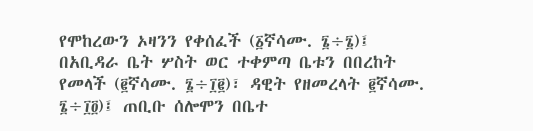የሞከረውን ኦዛንን የቀሰፈች (፩ኛሳሙ. ፮÷፮)፤ በአቢዳራ ቤት ሦስት ወር ተቀምጣ ቤቱን በበረከት የመላች (፪ኛሳሙ. ፮÷፲፪)፣ ዳዊት የዘመረላት ፪ኛሳሙ. ፮÷፲፬)፤ ጠቢቡ ሰሎሞን በቤተ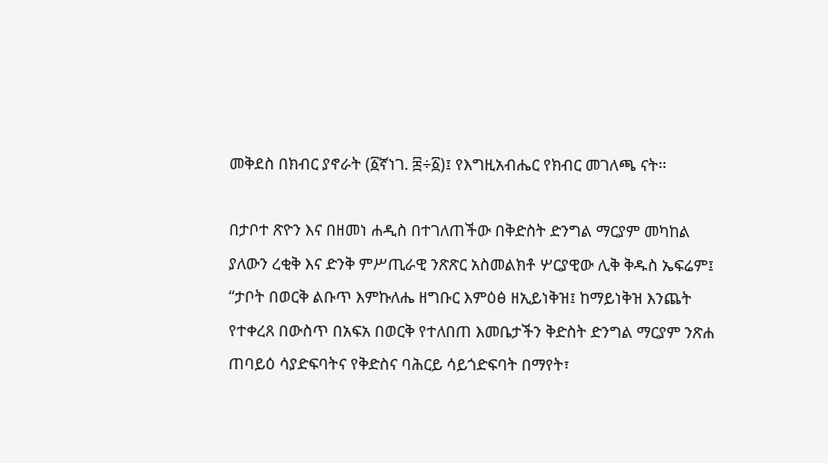መቅደስ በክብር ያኖራት (፩ኛነገ. ፰÷፩)፤ የእግዚአብሔር የክብር መገለጫ ናት፡፡

በታቦተ ጽዮን እና በዘመነ ሐዲስ በተገለጠችው በቅድስት ድንግል ማርያም መካከል ያለውን ረቂቅ እና ድንቅ ምሥጢራዊ ንጽጽር አስመልክቶ ሦርያዊው ሊቅ ቅዱስ ኤፍሬም፤ “ታቦት በወርቅ ልቡጥ እምኩለሔ ዘግቡር እምዕፅ ዘኢይነቅዝ፤ ከማይነቅዝ እንጨት የተቀረጸ በውስጥ በአፍአ በወርቅ የተለበጠ እመቤታችን ቅድስት ድንግል ማርያም ንጽሐ ጠባይዕ ሳያድፍባትና የቅድስና ባሕርይ ሳይጎድፍባት በማየት፣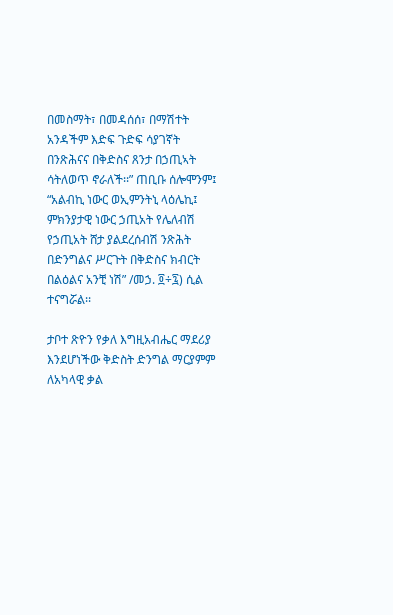በመስማት፣ በመዳሰሰ፣ በማሽተት አንዳችም እድፍ ጉድፍ ሳያገኛት በንጽሕናና በቅድስና ጸንታ በኃጢኣት ሳትለወጥ ኖራለች፡፡” ጠቢቡ ሰሎሞንም፤ “አልብኪ ነውር ወኢምንትኒ ላዕሌኪ፤ ምክንያታዊ ነውር ኃጢአት የሌለብሽ የኃጢአት ሸታ ያልደረሰብሽ ንጽሕት በድንግልና ሥርጉት በቅድስና ክብርት በልዕልና አንቺ ነሽ” /መኃ. ፬÷፯) ሲል ተናግሯል፡፡

ታቦተ ጽዮን የቃለ እግዚአብሔር ማደሪያ እንደሆነችው ቅድስት ድንግል ማርያምም ለአካላዊ ቃል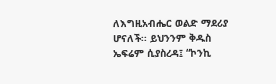ለእግዚአብሔር ወልድ ማደሪያ ሆናለች፡፡ ይህንንም ቅዱስ ኤፍሬም ሲያስረዳ፤ “ኮንኪ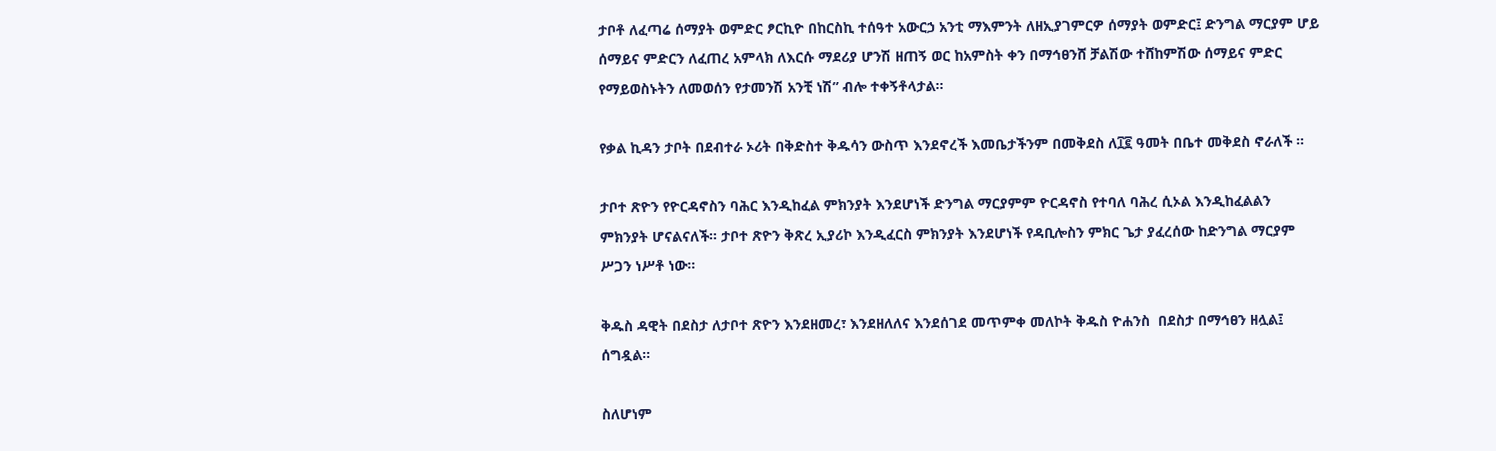ታቦቶ ለፈጣሬ ሰማያት ወምድር ፆርኪዮ በከርስኪ ተሰዓተ አውርኃ አንቲ ማእምንት ለዘኢያገምርዎ ሰማያት ወምድር፤ ድንግል ማርያም ሆይ ሰማይና ምድርን ለፈጠረ አምላክ ለእርሱ ማደሪያ ሆንሽ ዘጠኝ ወር ከአምስት ቀን በማኅፀንሸ ቻልሽው ተሸከምሽው ሰማይና ምድር የማይወስኑትን ለመወሰን የታመንሽ አንቺ ነሽ” ብሎ ተቀኝቶላታል፡፡

የቃል ኪዳን ታቦት በደብተራ ኦሪት በቅድስተ ቅዱሳን ውስጥ እንደኖረች እመቤታችንም በመቅደስ ለ፲፪ ዓመት በቤተ መቅደስ ኖራለች ።

ታቦተ ጽዮን የዮርዳኖስን ባሕር እንዲከፈል ምክንያት እንደሆነች ድንግል ማርያምም ዮርዳኖስ የተባለ ባሕረ ሲኦል እንዲከፈልልን ምክንያት ሆናልናለች። ታቦተ ጽዮን ቅጽረ ኢያሪኮ እንዲፈርስ ምክንያት እንደሆነች የዳቢሎስን ምክር ጌታ ያፈረሰው ከድንግል ማርያም ሥጋን ነሥቶ ነው።

ቅዱስ ዳዊት በደስታ ለታቦተ ጽዮን እንደዘመረ፣ እንደዘለለና እንደሰገደ መጥምቀ መለኮት ቅዱስ ዮሐንስ  በደስታ በማኅፀን ዘሏል፤  ሰግዷል።

ስለሆነም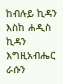ከብሉይ ኪዳን እስከ ሐዲስ ኪዳን እግዚአብሔር ራሱን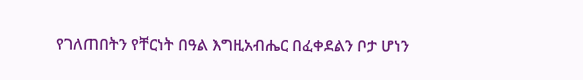የገለጠበትን የቸርነት በዓል እግዚአብሔር በፈቀደልን ቦታ ሆነን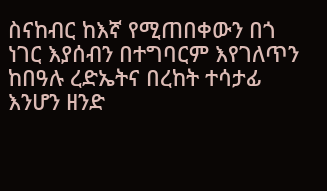ስናከብር ከእኛ የሚጠበቀውን በጎ ነገር እያሰብን በተግባርም እየገለጥን ከበዓሉ ረድኤትና በረከት ተሳታፊ እንሆን ዘንድ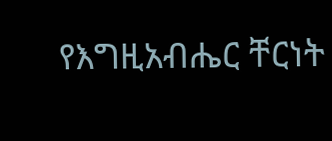የእግዚአብሔር ቸርነት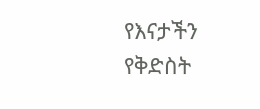የእናታችን የቅድስት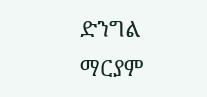ድንግል ማርያም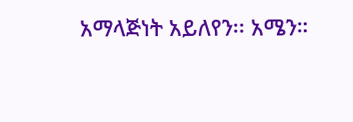አማላጅነት አይለየን፡፡ አሜን።